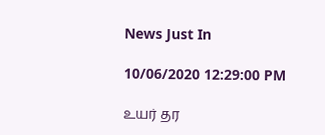News Just In

10/06/2020 12:29:00 PM

உயர் தர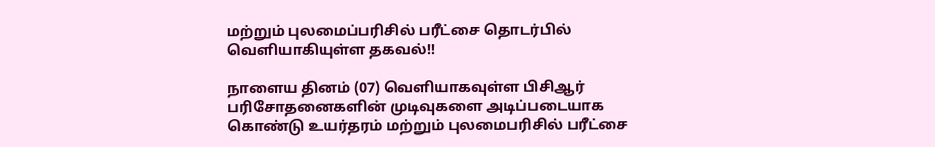மற்றும் புலமைப்பரிசில் பரீட்சை தொடர்பில் வெளியாகியுள்ள தகவல்!!

நாளைய தினம் (07) வௌியாகவுள்ள பிசிஆர் பரிசோதனைகளின் முடிவுகளை அடிப்படையாக கொண்டு உயர்தரம் மற்றும் புலமைபரிசில் பரீட்சை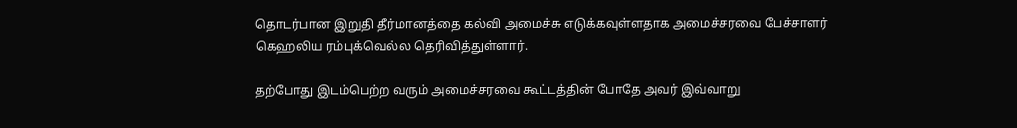தொடர்பான இறுதி தீர்மானத்தை கல்வி அமைச்சு எடுக்கவுள்ளதாக அமைச்சரவை பேச்சாளர் கெஹலிய ரம்புக்வெல்ல தெரிவித்துள்ளார்.

தற்போது இடம்பெற்ற வரும் அமைச்சரவை கூட்டத்தின் போதே அவர் இவ்வாறு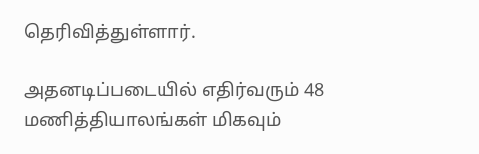தெரிவித்துள்ளார்.

அதனடிப்படையில் எதிர்வரும் 48 மணித்தியாலங்கள் மிகவும்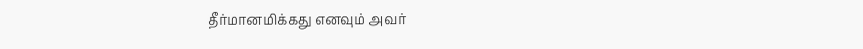தீர்மானமிக்கது எனவும் அவர்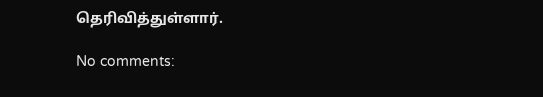தெரிவித்துள்ளார்.

No comments: